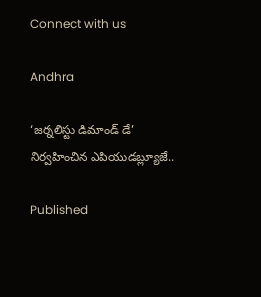Connect with us

Andhra

‘జర్నలిస్టు డిమాండ్ డే’ నిర్వహించిన ఎపియుడబ్ల్యూజే..

Published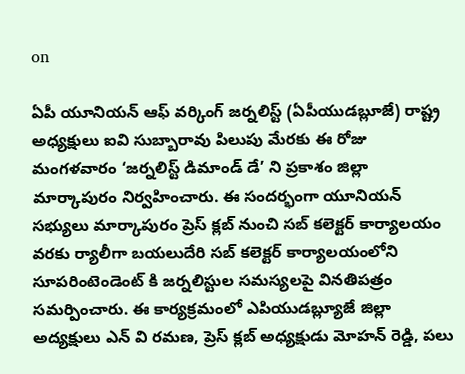on

ఏపీ యూనియన్ ఆఫ్ వర్కింగ్ జర్నలిస్ట్ (ఏపీయుడబ్లూజే) రాష్ట్ర అధ్యక్షులు ఐవి సుబ్బారావు పిలుపు మేరకు ఈ రోజు మంగళవారం ‘జర్నలిస్ట్ డిమాండ్ డే’ ని ప్రకాశం జిల్లా మార్కాపురం నిర్వహించారు. ఈ సందర్భంగా యూనియన్ సభ్యులు మార్కాపురం ప్రెస్ క్లబ్ నుంచి సబ్ కలెక్టర్ కార్యాలయం వరకు ర్యాలీగా బయలుదేరి సబ్ కలెక్టర్ కార్యాలయంలోని సూపరింటెండెంట్ కి జర్నలిస్టుల సమస్యలపై వినతిపత్రం సమర్పించారు. ఈ కార్యక్రమంలో ఎపియుడబ్ల్యూజే జిల్లా అద్యక్షులు ఎన్ వి రమణ, ప్రెస్ క్లబ్ అధ్యక్షుడు మోహన్ రెడ్డి, పలు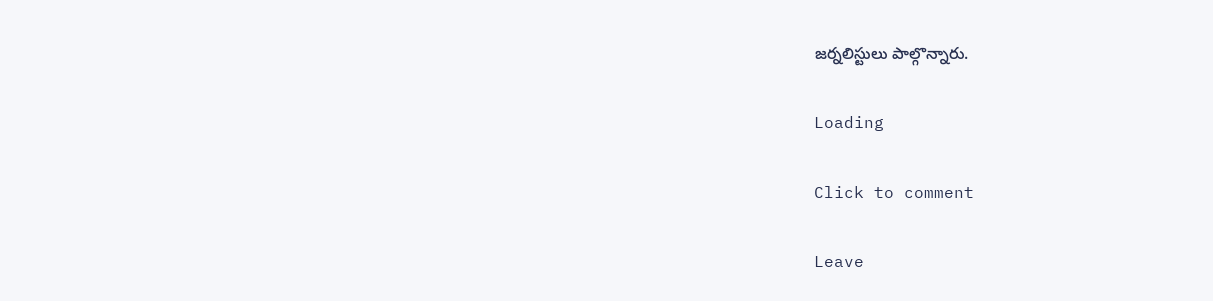జర్నలిస్టులు పాల్గొన్నారు.

Loading

Click to comment

Leave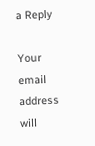a Reply

Your email address will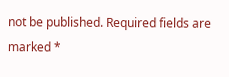not be published. Required fields are marked *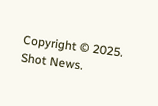Copyright © 2025. Shot News.